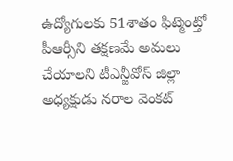ఉద్యోగులకు 51శాతం ఫిట్మెంట్తో పీఆర్సీని తక్షణమే అమలు చేయాలని టీఎన్జీవోస్ జిల్లా అధ్యక్షుడు నరాల వెంకట్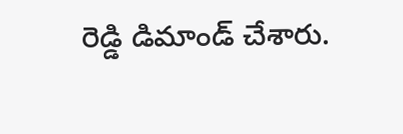రెడ్డి డిమాండ్ చేశారు.